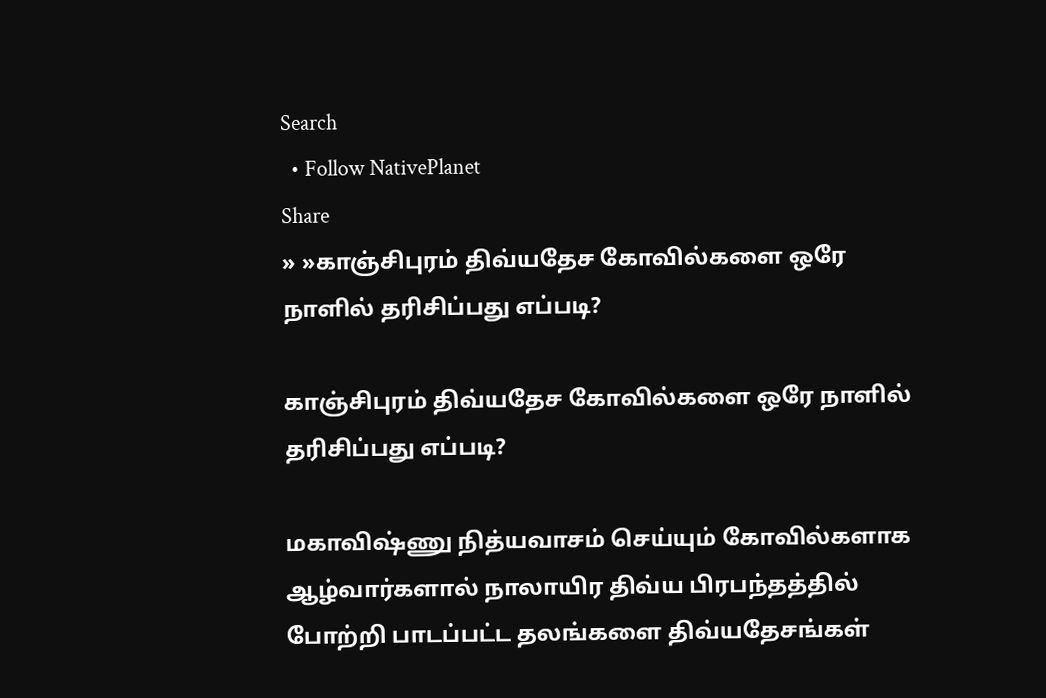Search
  • Follow NativePlanet
Share
» »காஞ்சிபுரம் திவ்யதேச கோவில்களை ஒரே நாளில் தரிசிப்பது எப்படி?

காஞ்சிபுரம் திவ்யதேச கோவில்களை ஒரே நாளில் தரிசிப்பது எப்படி?

மகாவிஷ்ணு நித்யவாசம் செய்யும் கோவில்களாக ஆழ்வார்களால் நாலாயிர திவ்ய பிரபந்தத்தில் போற்றி பாடப்பட்ட தலங்களை திவ்யதேசங்கள்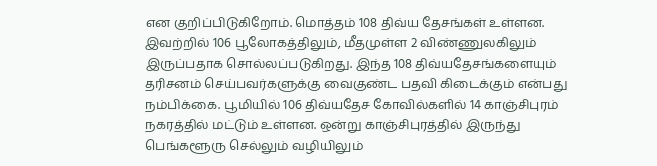என குறிப்பிடுகிறோம். மொத்தம் 108 திவ்ய தேசங்கள் உள்ளன. இவற்றில் 106 பூலோகத்திலும், மீதமுள்ள 2 விண்ணுலகிலும் இருப்பதாக சொல்லப்படுகிறது. இந்த 108 திவ்யதேசங்களையும் தரிசனம் செய்பவர்களுக்கு வைகுண்ட பதவி கிடைக்கும் என்பது நம்பிக்கை. பூமியில் 106 திவ்யதேச கோவில்களில் 14 காஞ்சிபுரம் நகரத்தில் மட்டும் உள்ளன. ஒன்று காஞ்சிபுரத்தில் இருந்து பெங்களூரு செல்லும் வழியிலும்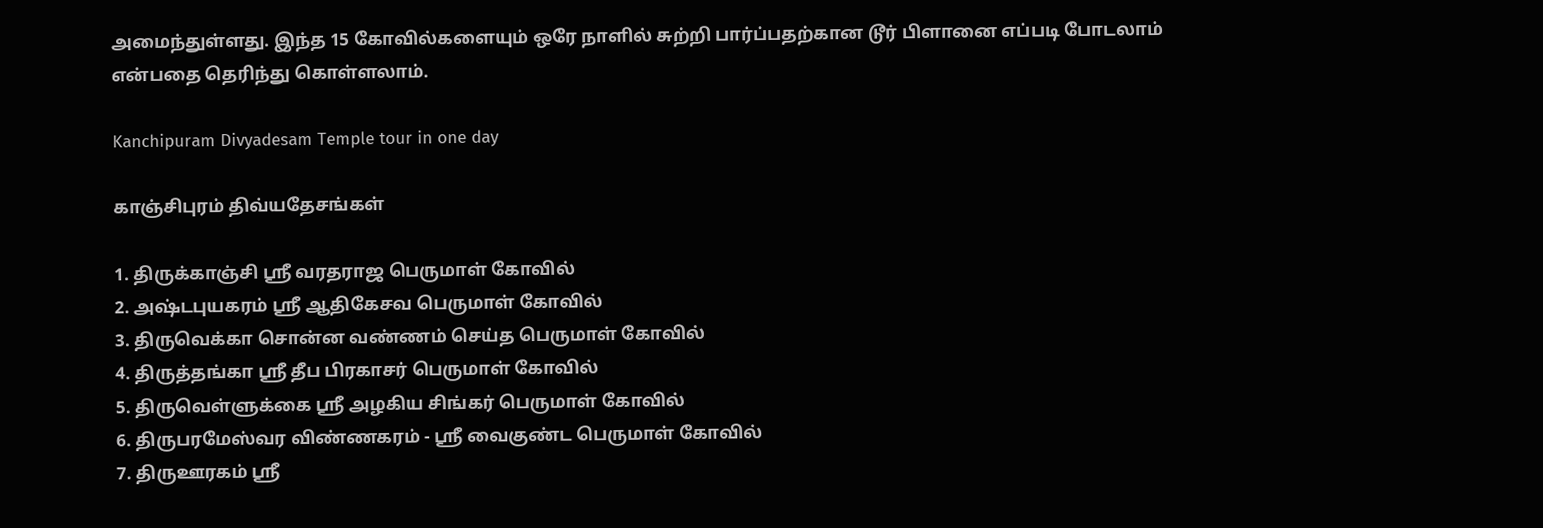அமைந்துள்ளது. இந்த 15 கோவில்களையும் ஒரே நாளில் சுற்றி பார்ப்பதற்கான டூர் பிளானை எப்படி போடலாம் என்பதை தெரிந்து கொள்ளலாம்.

Kanchipuram Divyadesam Temple tour in one day

காஞ்சிபுரம் திவ்யதேசங்கள்

1. திருக்காஞ்சி ஸ்ரீ வரதராஜ பெருமாள் கோவில்
2. அஷ்டபுயகரம் ஸ்ரீ ஆதிகேசவ பெருமாள் கோவில்
3. திருவெக்கா சொன்ன வண்ணம் செய்த பெருமாள் கோவில்
4. திருத்தங்கா ஸ்ரீ தீப பிரகாசர் பெருமாள் கோவில்
5. திருவெள்ளுக்கை ஸ்ரீ அழகிய சிங்கர் பெருமாள் கோவில்
6. திருபரமேஸ்வர விண்ணகரம் - ஸ்ரீ வைகுண்ட பெருமாள் கோவில்
7. திருஊரகம் ஸ்ரீ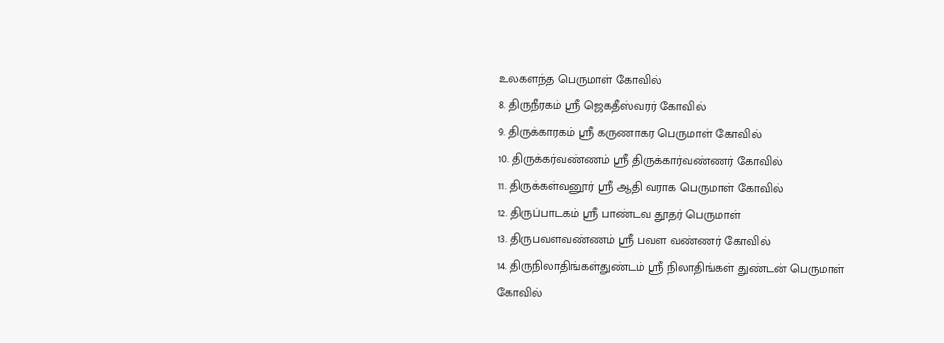உலகளந்த பெருமாள் கோவில்
8. திருநீரகம் ஸ்ரீ ஜெகதீஸ்வரர் கோவில்
9. திருக்காரகம் ஸ்ரீ கருணாகர பெருமாள் கோவில்
10. திருக்கர்வண்ணம் ஸ்ரீ திருக்கார்வண்ணர் கோவில்
11. திருக்கள்வனூர் ஸ்ரீ ஆதி வராக பெருமாள் கோவில்
12. திருப்பாடகம் ஸ்ரீ பாண்டவ தூதர் பெருமாள்
13. திருபவளவண்ணம் ஸ்ரீ பவள வண்ணர் கோவில்
14. திருநிலாதிங்கள்துண்டம் ஸ்ரீ நிலாதிங்கள் துண்டன் பெருமாள் கோவில்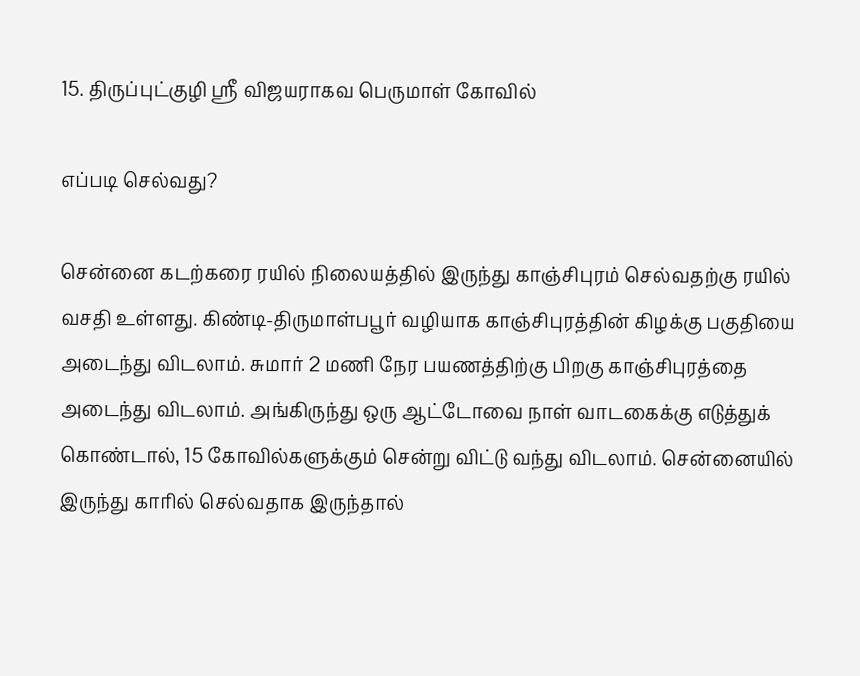15. திருப்புட்குழி ஸ்ரீ விஜயராகவ பெருமாள் கோவில்

எப்படி செல்வது?

சென்னை கடற்கரை ரயில் நிலையத்தில் இருந்து காஞ்சிபுரம் செல்வதற்கு ரயில் வசதி உள்ளது. கிண்டி-திருமாள்பபூர் வழியாக காஞ்சிபுரத்தின் கிழக்கு பகுதியை அடைந்து விடலாம். சுமார் 2 மணி நேர பயணத்திற்கு பிறகு காஞ்சிபுரத்தை அடைந்து விடலாம். அங்கிருந்து ஒரு ஆட்டோவை நாள் வாடகைக்கு எடுத்துக் கொண்டால், 15 கோவில்களுக்கும் சென்று விட்டு வந்து விடலாம். சென்னையில் இருந்து காரில் செல்வதாக இருந்தால்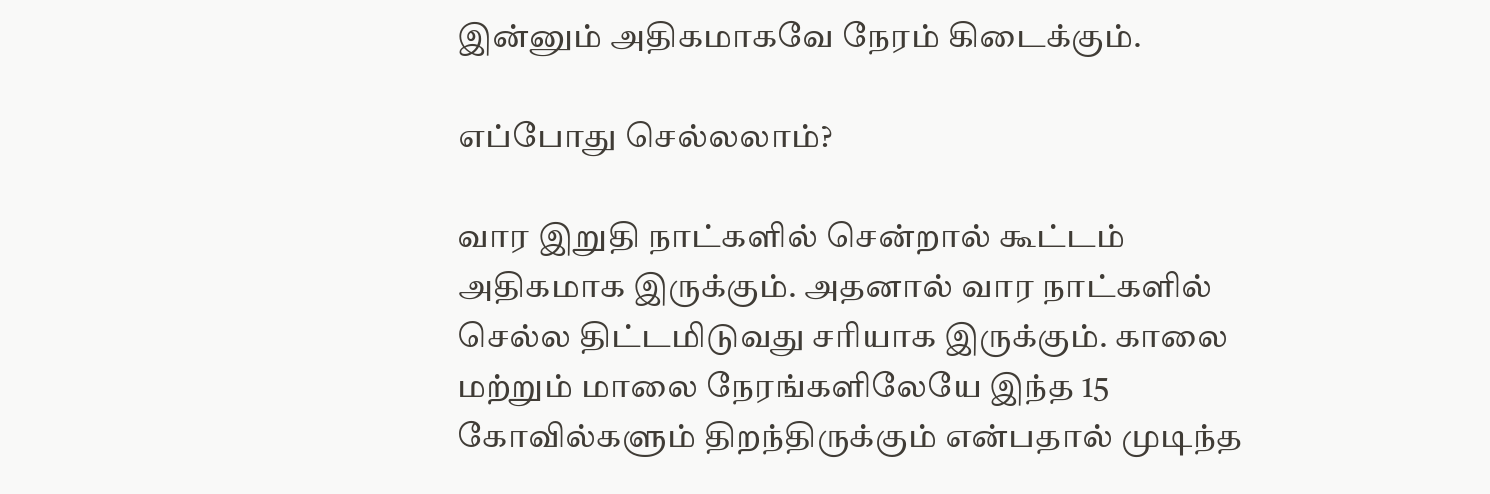இன்னும் அதிகமாகவே நேரம் கிடைக்கும்.

எப்போது செல்லலாம்?

வார இறுதி நாட்களில் சென்றால் கூட்டம் அதிகமாக இருக்கும். அதனால் வார நாட்களில் செல்ல திட்டமிடுவது சரியாக இருக்கும். காலை மற்றும் மாலை நேரங்களிலேயே இந்த 15 கோவில்களும் திறந்திருக்கும் என்பதால் முடிந்த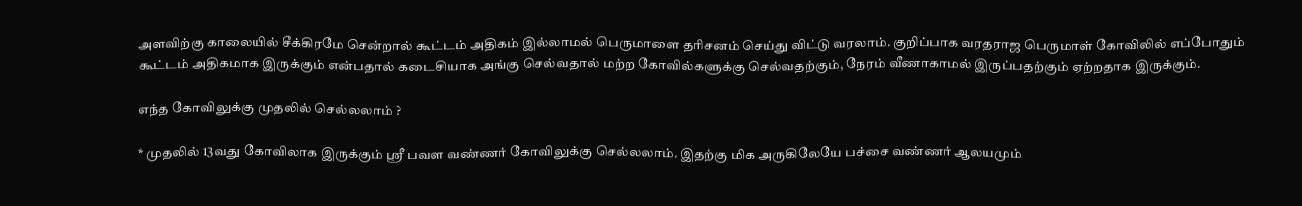அளவிற்கு காலையில் சீக்கிரமே சென்றால் கூட்டம் அதிகம் இல்லாமல் பெருமாளை தரிசனம் செய்து விட்டு வரலாம். குறிப்பாக வரதராஜ பெருமாள் கோவிலில் எப்போதும் கூட்டம் அதிகமாக இருக்கும் என்பதால் கடைசியாக அங்கு செல்வதால் மற்ற கோவில்களுக்கு செல்வதற்கும், நேரம் வீணாகாமல் இருப்பதற்கும் ஏற்றதாக இருக்கும்.

எந்த கோவிலுக்கு முதலில் செல்லலாம் ?

* முதலில் 13வது கோவிலாக இருக்கும் ஸ்ரீ பவள வண்ணர் கோவிலுக்கு செல்லலாம். இதற்கு மிக அருகிலேயே பச்சை வண்ணர் ஆலயமும்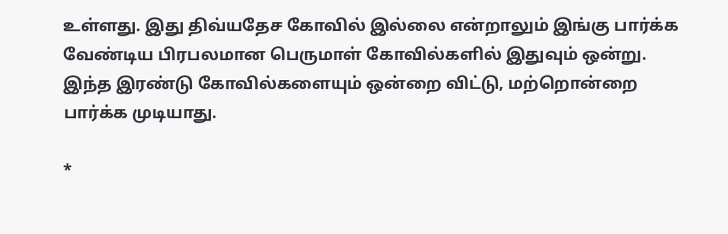உள்ளது. இது திவ்யதேச கோவில் இல்லை என்றாலும் இங்கு பார்க்க வேண்டிய பிரபலமான பெருமாள் கோவில்களில் இதுவும் ஒன்று. இந்த இரண்டு கோவில்களையும் ஒன்றை விட்டு, மற்றொன்றை பார்க்க முடியாது.

*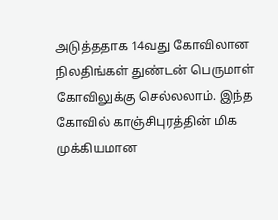அடுத்ததாக 14வது கோவிலான நிலதிங்கள் துண்டன் பெருமாள் கோவிலுக்கு செல்லலாம். இந்த கோவில் காஞ்சிபுரத்தின் மிக முக்கியமான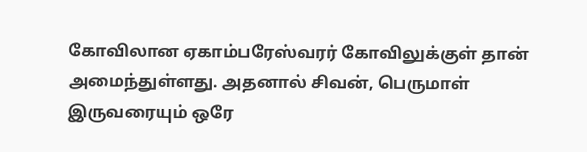கோவிலான ஏகாம்பரேஸ்வரர் கோவிலுக்குள் தான் அமைந்துள்ளது. அதனால் சிவன், பெருமாள் இருவரையும் ஒரே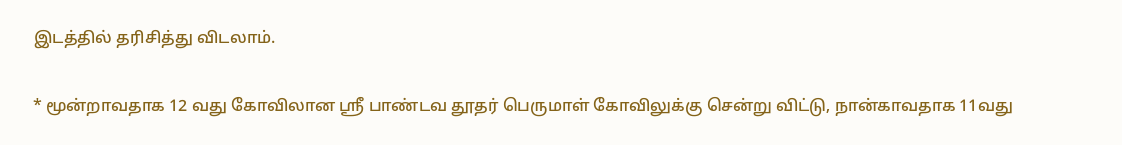இடத்தில் தரிசித்து விடலாம்.

* மூன்றாவதாக 12 வது கோவிலான ஸ்ரீ பாண்டவ தூதர் பெருமாள் கோவிலுக்கு சென்று விட்டு, நான்காவதாக 11வது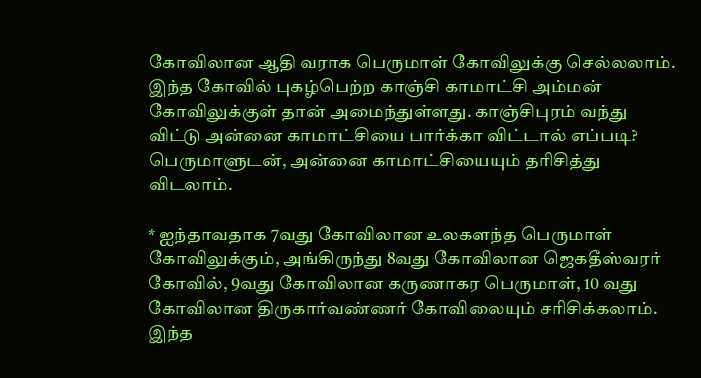கோவிலான ஆதி வராக பெருமாள் கோவிலுக்கு செல்லலாம். இந்த கோவில் புகழ்பெற்ற காஞ்சி காமாட்சி அம்மன் கோவிலுக்குள் தான் அமைந்துள்ளது. காஞ்சிபுரம் வந்து விட்டு அன்னை காமாட்சியை பார்க்கா விட்டால் எப்படி? பெருமாளுடன், அன்னை காமாட்சியையும் தரிசித்து விடலாம்.

* ஐந்தாவதாக 7வது கோவிலான உலகளந்த பெருமாள் கோவிலுக்கும், அங்கிருந்து 8வது கோவிலான ஜெகதீஸ்வரர் கோவில், 9வது கோவிலான கருணாகர பெருமாள், 10 வது கோவிலான திருகார்வண்ணர் கோவிலையும் சரிசிக்கலாம். இந்த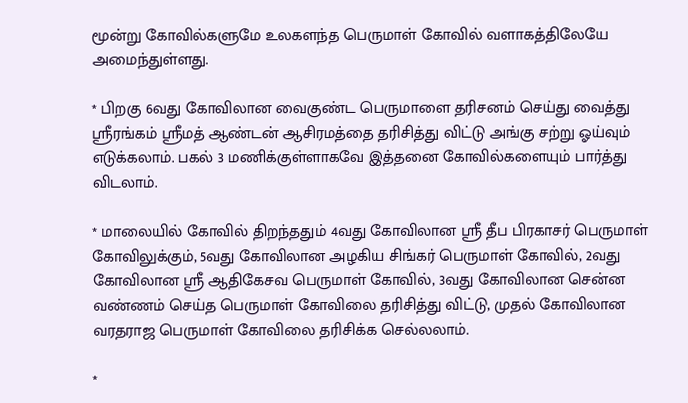மூன்று கோவில்களுமே உலகளந்த பெருமாள் கோவில் வளாகத்திலேயே அமைந்துள்ளது.

* பிறகு 6வது கோவிலான வைகுண்ட பெருமாளை தரிசனம் செய்து வைத்து ஸ்ரீரங்கம் ஸ்ரீமத் ஆண்டன் ஆசிரமத்தை தரிசித்து விட்டு அங்கு சற்று ஓய்வும் எடுக்கலாம். பகல் 3 மணிக்குள்ளாகவே இத்தனை கோவில்களையும் பார்த்து விடலாம்.

* மாலையில் கோவில் திறந்ததும் 4வது கோவிலான ஸ்ரீ தீப பிரகாசர் பெருமாள் கோவிலுக்கும், 5வது கோவிலான அழகிய சிங்கர் பெருமாள் கோவில், 2வது கோவிலான ஸ்ரீ ஆதிகேசவ பெருமாள் கோவில், 3வது கோவிலான சென்ன வண்ணம் செய்த பெருமாள் கோவிலை தரிசித்து விட்டு, முதல் கோவிலான வரதராஜ பெருமாள் கோவிலை தரிசிக்க செல்லலாம்.

*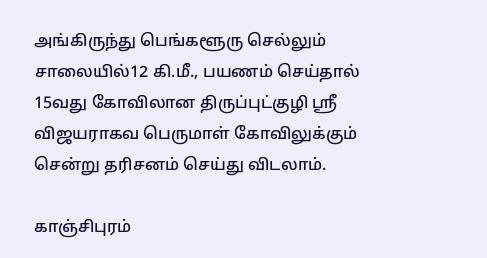அங்கிருந்து பெங்களூரு செல்லும் சாலையில்12 கி.மீ., பயணம் செய்தால் 15வது கோவிலான திருப்புட்குழி ஸ்ரீ விஜயராகவ பெருமாள் கோவிலுக்கும் சென்று தரிசனம் செய்து விடலாம்.

காஞ்சிபுரம்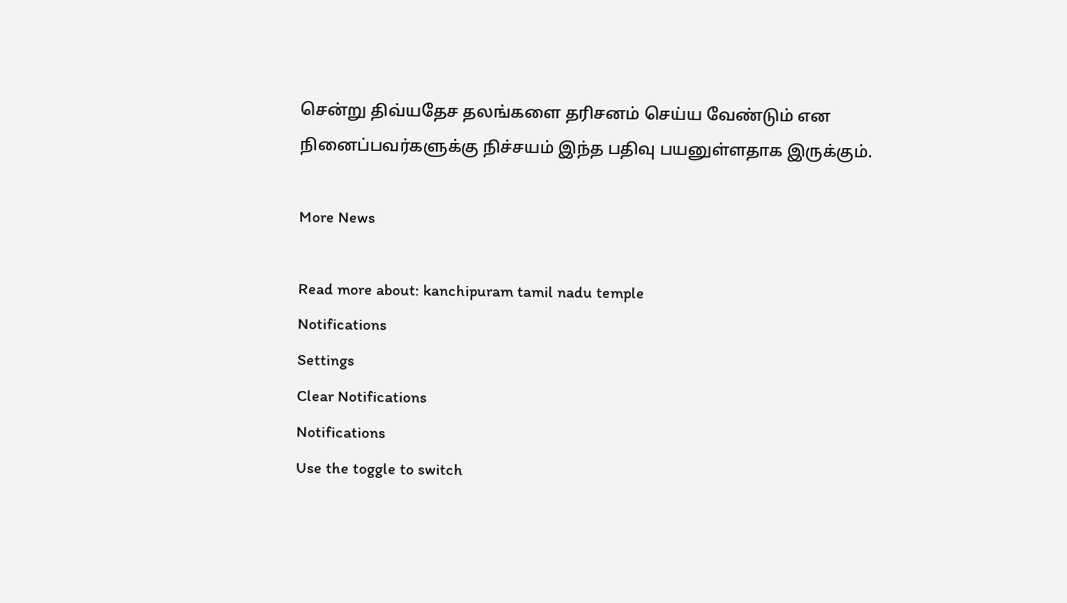சென்று திவ்யதேச தலங்களை தரிசனம் செய்ய வேண்டும் என நினைப்பவர்களுக்கு நிச்சயம் இந்த பதிவு பயனுள்ளதாக இருக்கும்.

More News

Read more about: kanchipuram tamil nadu temple
Notifications
Settings
Clear Notifications
Notifications
Use the toggle to switch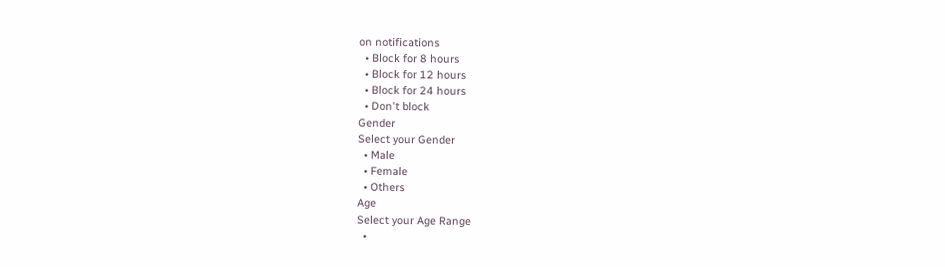on notifications
  • Block for 8 hours
  • Block for 12 hours
  • Block for 24 hours
  • Don't block
Gender
Select your Gender
  • Male
  • Female
  • Others
Age
Select your Age Range
  •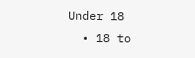Under 18
  • 18 to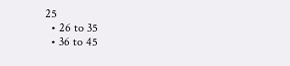25
  • 26 to 35
  • 36 to 45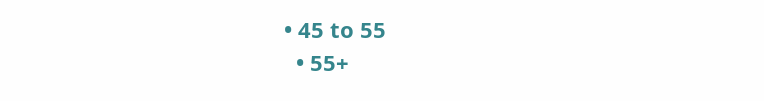• 45 to 55
  • 55+